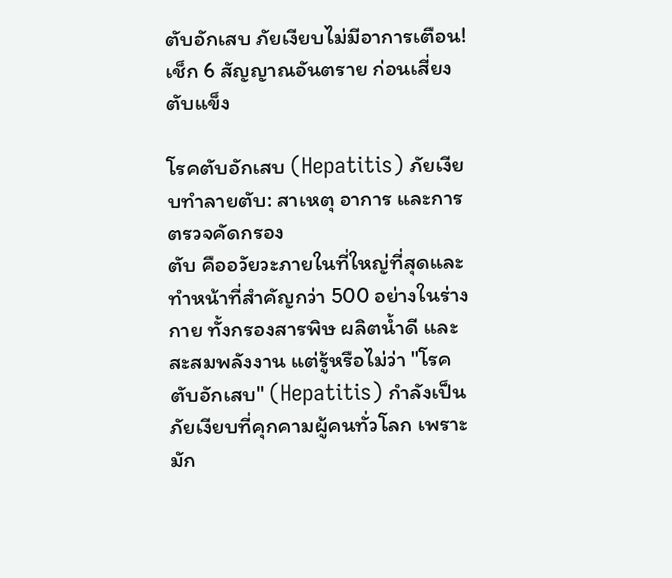ตับอักเสบ ภัยเงียบไม่มีอาการเตือน! เช็ก 6 สัญญาณอันตราย ก่อนเสี่ยงตับแข็ง

โรคตับอักเสบ (Hepatitis) ภัยเงียบทำลายตับ: สาเหตุ อาการ และการตรวจคัดกรอง
ตับ คืออวัยวะภายในที่ใหญ่ที่สุดและทำหน้าที่สำคัญกว่า 500 อย่างในร่างกาย ทั้งกรองสารพิษ ผลิตน้ำดี และสะสมพลังงาน แต่รู้หรือไม่ว่า "โรคตับอักเสบ" (Hepatitis) กำลังเป็นภัยเงียบที่คุกคามผู้คนทั่วโลก เพราะมัก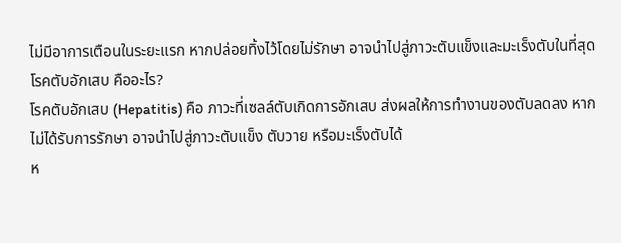ไม่มีอาการเตือนในระยะแรก หากปล่อยทิ้งไว้โดยไม่รักษา อาจนำไปสู่ภาวะตับแข็งและมะเร็งตับในที่สุด
โรคตับอักเสบ คืออะไร?
โรคตับอักเสบ (Hepatitis) คือ ภาวะที่เซลล์ตับเกิดการอักเสบ ส่งผลให้การทำงานของตับลดลง หากไม่ได้รับการรักษา อาจนำไปสู่ภาวะตับแข็ง ตับวาย หรือมะเร็งตับได้
ห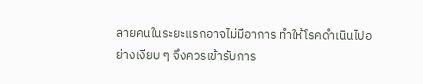ลายคนในระยะแรกอาจไม่มีอาการ ทำให้โรคดำเนินไปอย่างเงียบ ๆ จึงควรเข้ารับการ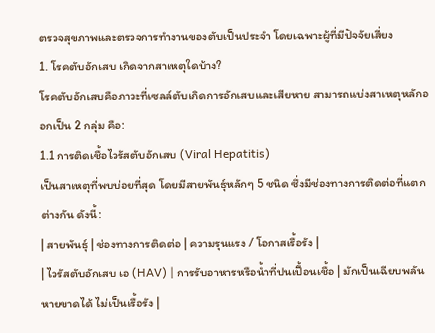ตรวจสุขภาพและตรวจการทำงานของตับเป็นประจำ โดยเฉพาะผู้ที่มีปัจจัยเสี่ยง
1. โรคตับอักเสบ เกิดจากสาเหตุใดบ้าง?
โรคตับอักเสบคือภาวะที่เซลล์ตับเกิดการอักเสบและเสียหาย สามารถแบ่งสาเหตุหลักออกเป็น 2 กลุ่ม คือ:
1.1 การติดเชื้อไวรัสตับอักเสบ (Viral Hepatitis)
เป็นสาเหตุที่พบบ่อยที่สุด โดยมีสายพันธุ์หลักๆ 5 ชนิด ซึ่งมีช่องทางการติดต่อที่แตกต่างกัน ดังนี้:
| สายพันธุ์ | ช่องทางการติดต่อ | ความรุนแรง / โอกาสเรื้อรัง |
| ไวรัสตับอักเสบ เอ (HAV) | การรับอาหารหรือน้ำที่ปนเปื้อนเชื้อ | มักเป็นเฉียบพลัน หายขาดได้ ไม่เป็นเรื้อรัง |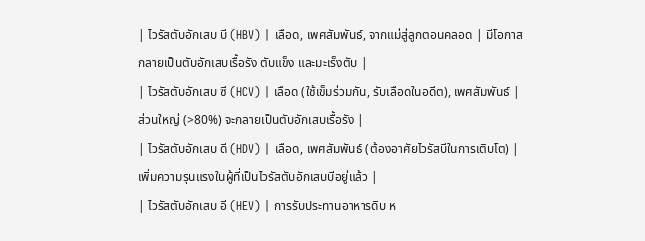| ไวรัสตับอักเสบ บี (HBV) | เลือด, เพศสัมพันธ์, จากแม่สู่ลูกตอนคลอด | มีโอกาสกลายเป็นตับอักเสบเรื้อรัง ตับแข็ง และมะเร็งตับ |
| ไวรัสตับอักเสบ ซี (HCV) | เลือด (ใช้เข็มร่วมกัน, รับเลือดในอดีต), เพศสัมพันธ์ | ส่วนใหญ่ (>80%) จะกลายเป็นตับอักเสบเรื้อรัง |
| ไวรัสตับอักเสบ ดี (HDV) | เลือด, เพศสัมพันธ์ (ต้องอาศัยไวรัสบีในการเติบโต) | เพิ่มความรุนแรงในผู้ที่เป็นไวรัสตับอักเสบบีอยู่แล้ว |
| ไวรัสตับอักเสบ อี (HEV) | การรับประทานอาหารดิบ ห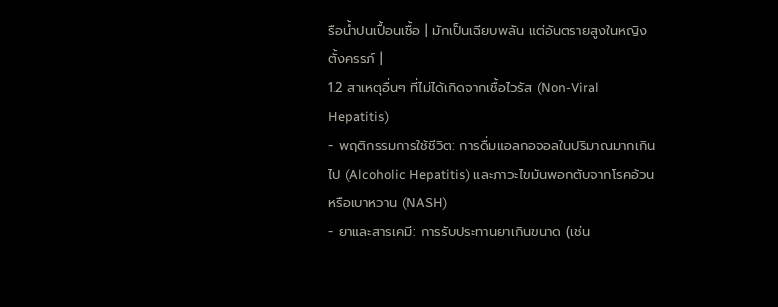รือน้ำปนเปื้อนเชื้อ | มักเป็นเฉียบพลัน แต่อันตรายสูงในหญิงตั้งครรภ์ |
1.2 สาเหตุอื่นๆ ที่ไม่ได้เกิดจากเชื้อไวรัส (Non-Viral Hepatitis)
- พฤติกรรมการใช้ชีวิต: การดื่มแอลกอจอลในปริมาณมากเกินไป (Alcoholic Hepatitis) และภาวะไขมันพอกตับจากโรคอ้วนหรือเบาหวาน (NASH)
- ยาและสารเคมี: การรับประทานยาเกินขนาด (เช่น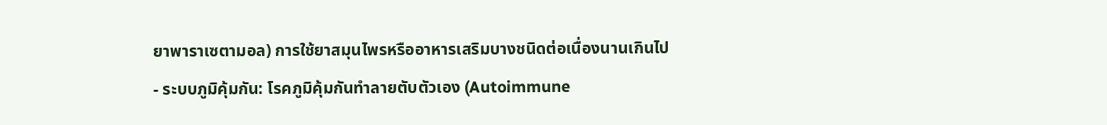ยาพาราเซตามอล) การใช้ยาสมุนไพรหรืออาหารเสริมบางชนิดต่อเนื่องนานเกินไป
- ระบบภูมิคุ้มกัน: โรคภูมิคุ้มกันทำลายตับตัวเอง (Autoimmune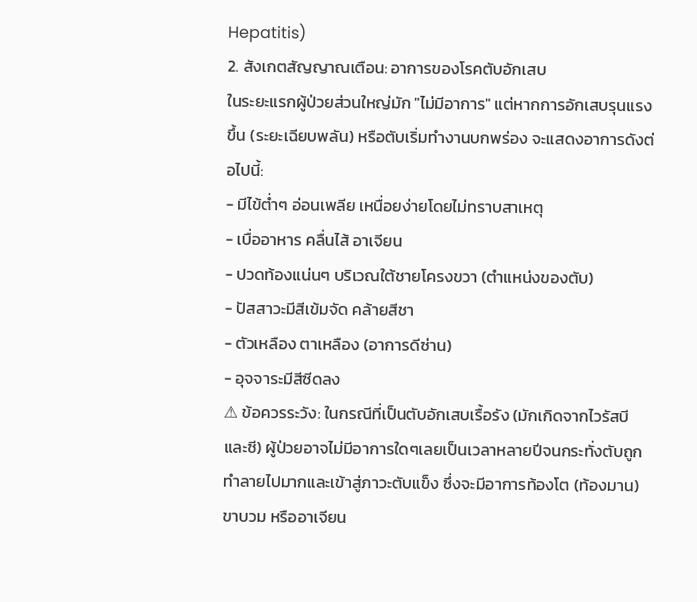Hepatitis)
2. สังเกตสัญญาณเตือน: อาการของโรคตับอักเสบ
ในระยะแรกผู้ป่วยส่วนใหญ่มัก "ไม่มีอาการ" แต่หากการอักเสบรุนแรงขึ้น (ระยะเฉียบพลัน) หรือตับเริ่มทำงานบกพร่อง จะแสดงอาการดังต่อไปนี้:
- มีไข้ต่ำๆ อ่อนเพลีย เหนื่อยง่ายโดยไม่ทราบสาเหตุ
- เบื่ออาหาร คลื่นไส้ อาเจียน
- ปวดท้องแน่นๆ บริเวณใต้ชายโครงขวา (ตำแหน่งของตับ)
- ปัสสาวะมีสีเข้มจัด คล้ายสีชา
- ตัวเหลือง ตาเหลือง (อาการดีซ่าน)
- อุจจาระมีสีซีดลง
⚠ ข้อควรระวัง: ในกรณีที่เป็นตับอักเสบเรื้อรัง (มักเกิดจากไวรัสบีและซี) ผู้ป่วยอาจไม่มีอาการใดๆเลยเป็นเวลาหลายปีจนกระทั่งตับถูกทำลายไปมากและเข้าสู่ภาวะตับแข็ง ซึ่งจะมีอาการท้องโต (ท้องมาน) ขาบวม หรืออาเจียน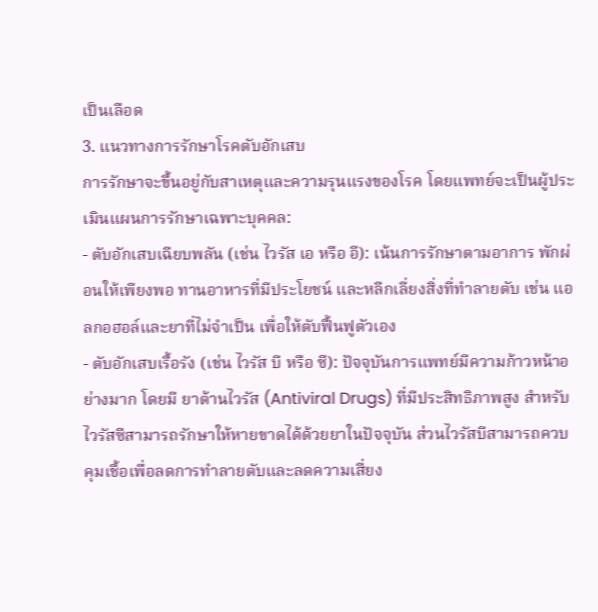เป็นเลือด
3. แนวทางการรักษาโรคตับอักเสบ
การรักษาจะขึ้นอยู่กับสาเหตุและความรุนแรงของโรค โดยแพทย์จะเป็นผู้ประเมินแผนการรักษาเฉพาะบุคคล:
- ตับอักเสบเฉียบพลัน (เช่น ไวรัส เอ หรือ อี): เน้นการรักษาตามอาการ พักผ่อนให้เพียงพอ ทานอาหารที่มีประโยชน์ และหลีกเลี่ยงสิ่งที่ทำลายตับ เช่น แอลกอฮอล์และยาที่ไม่จำเป็น เพื่อให้ตับฟื้นฟูตัวเอง
- ตับอักเสบเรื้อรัง (เช่น ไวรัส บี หรือ ซี): ปัจจุบันการแพทย์มีความก้าวหน้าอย่างมาก โดยมี ยาต้านไวรัส (Antiviral Drugs) ที่มีประสิทธิภาพสูง สำหรับไวรัสซีสามารถรักษาให้หายขาดได้ด้วยยาในปัจจุบัน ส่วนไวรัสบีสามารถควบคุมเชื้อเพื่อลดการทำลายตับและลดความเสี่ยง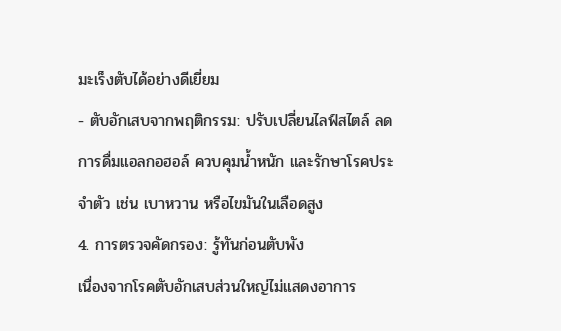มะเร็งตับได้อย่างดีเยี่ยม
- ตับอักเสบจากพฤติกรรม: ปรับเปลี่ยนไลฟ์สไตล์ ลดการดื่มแอลกอฮอล์ ควบคุมน้ำหนัก และรักษาโรคประจำตัว เช่น เบาหวาน หรือไขมันในเลือดสูง
4. การตรวจคัดกรอง: รู้ทันก่อนตับพัง
เนื่องจากโรคตับอักเสบส่วนใหญ่ไม่แสดงอาการ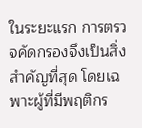ในระยะแรก การตรวจคัดกรองจึงเป็นสิ่งสำคัญที่สุด โดยเฉพาะผู้ที่มีพฤติกร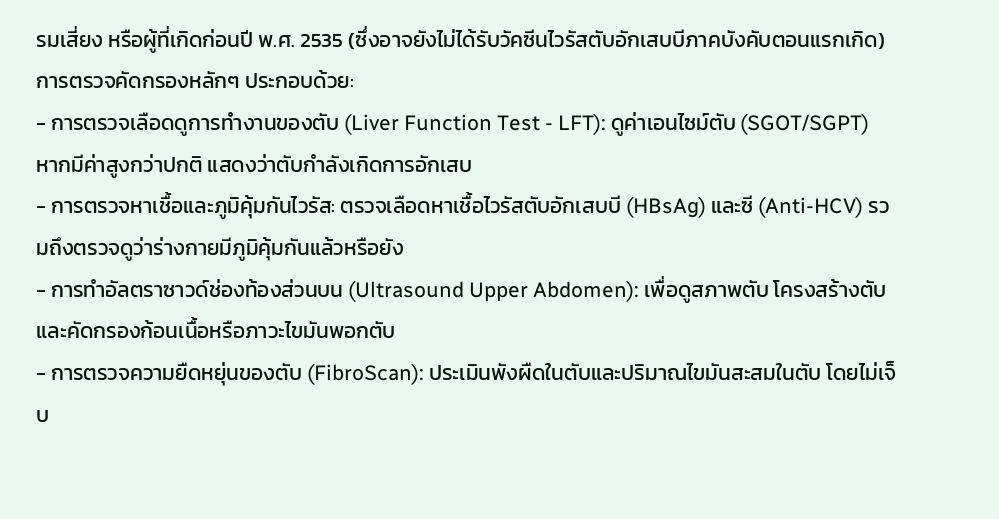รมเสี่ยง หรือผู้ที่เกิดก่อนปี พ.ศ. 2535 (ซึ่งอาจยังไม่ได้รับวัคซีนไวรัสตับอักเสบบีภาคบังคับตอนแรกเกิด)
การตรวจคัดกรองหลักๆ ประกอบด้วย:
- การตรวจเลือดดูการทำงานของตับ (Liver Function Test - LFT): ดูค่าเอนไซม์ตับ (SGOT/SGPT) หากมีค่าสูงกว่าปกติ แสดงว่าตับกำลังเกิดการอักเสบ
- การตรวจหาเชื้อและภูมิคุ้มกันไวรัส: ตรวจเลือดหาเชื้อไวรัสตับอักเสบบี (HBsAg) และซี (Anti-HCV) รวมถึงตรวจดูว่าร่างกายมีภูมิคุ้มกันแล้วหรือยัง
- การทำอัลตราซาวด์ช่องท้องส่วนบน (Ultrasound Upper Abdomen): เพื่อดูสภาพตับ โครงสร้างตับ และคัดกรองก้อนเนื้อหรือภาวะไขมันพอกตับ
- การตรวจความยืดหยุ่นของตับ (FibroScan): ประเมินพังผืดในตับและปริมาณไขมันสะสมในตับ โดยไม่เจ็บ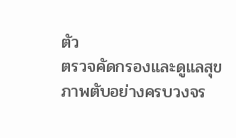ตัว
ตรวจคัดกรองและดูแลสุขภาพตับอย่างครบวงจร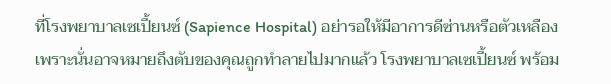ที่โรงพยาบาลเซเปี้ยนซ์ (Sapience Hospital) อย่ารอให้มีอาการดีซ่านหรือตัวเหลือง เพราะนั่นอาจหมายถึงตับของคุณถูกทำลายไปมากแล้ว โรงพยาบาลเซเปี้ยนซ์ พร้อม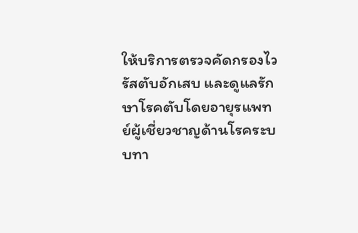ให้บริการตรวจคัดกรองไวรัสตับอักเสบ และดูแลรักษาโรคตับโดยอายุรแพทย์ผู้เชี่ยวชาญด้านโรคระบบทา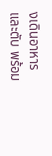งเดินอาหารและตับ พร้อม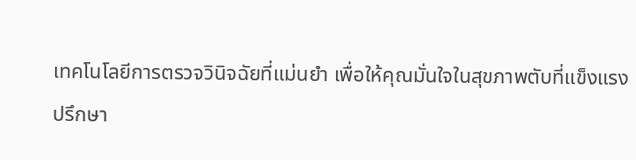เทคโนโลยีการตรวจวินิจฉัยที่แม่นยำ เพื่อให้คุณมั่นใจในสุขภาพตับที่แข็งแรง
ปรึกษา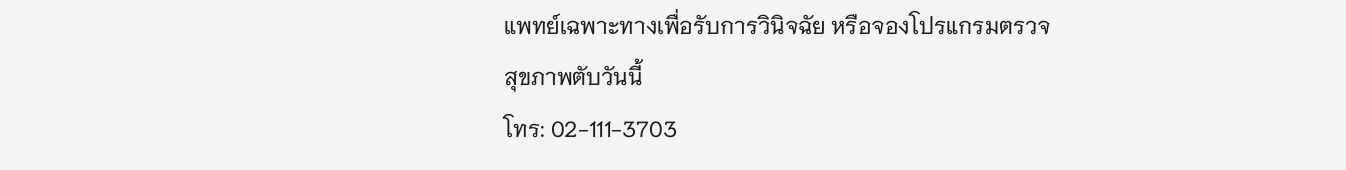แพทย์เฉพาะทางเพื่อรับการวินิจฉัย หรือจองโปรแกรมตรวจสุขภาพตับวันนี้
โทร: 02-111-3703